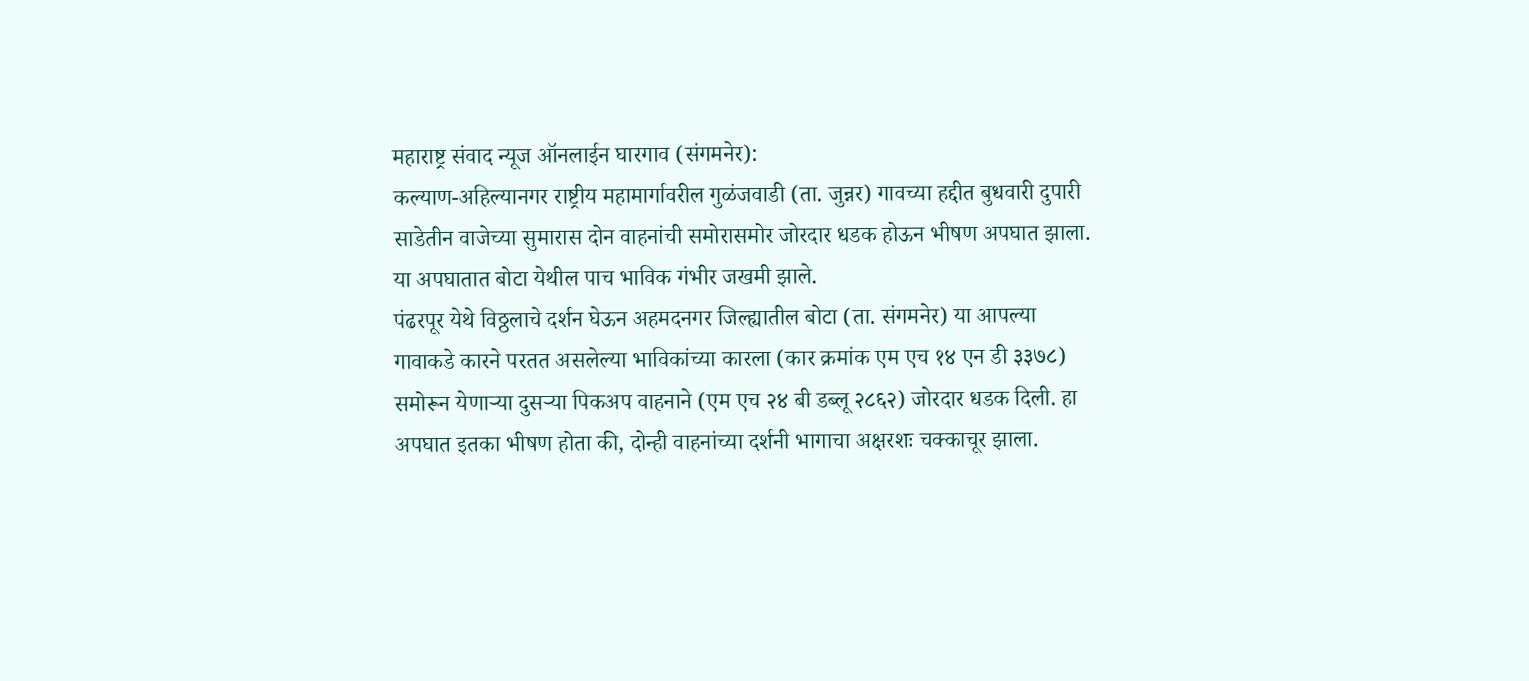महाराष्ट्र संवाद न्यूज ऑनलाईन घारगाव (संगमनेर):
कल्याण-अहिल्यानगर राष्ट्रीय महामार्गावरील गुळंजवाडी (ता. जुन्नर) गावच्या हद्दीत बुधवारी दुपारी साडेतीन वाजेच्या सुमारास दोन वाहनांची समोरासमोर जोरदार धडक होऊन भीषण अपघात झाला. या अपघातात बोटा येथील पाच भाविक गंभीर जखमी झाले.
पंढरपूर येथे विठ्ठलाचे दर्शन घेऊन अहमदनगर जिल्ह्यातील बोटा (ता. संगमनेर) या आपल्या गावाकडे कारने परतत असलेल्या भाविकांच्या कारला (कार क्रमांक एम एच १४ एन डी ३३७८) समोरून येणाऱ्या दुसऱ्या पिकअप वाहनाने (एम एच २४ बी डब्लू २८६२) जोरदार धडक दिली. हा अपघात इतका भीषण होता की, दोन्ही वाहनांच्या दर्शनी भागाचा अक्षरशः चक्काचूर झाला.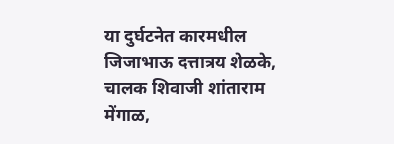या दुर्घटनेत कारमधील जिजाभाऊ दत्तात्रय शेळके, चालक शिवाजी शांताराम मेंगाळ,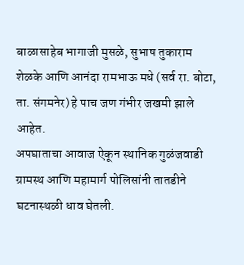बाळासाहेब भागाजी मुसळे, सुभाष तुकाराम शेळके आणि आनंदा रामभाऊ मधे (सर्व रा. बोटा, ता. संगमनेर) हे पाच जण गंभीर जखमी झाले आहेत.
अपघाताचा आवाज ऐकून स्थानिक गुळंजवाडी ग्रामस्थ आणि महामार्ग पोलिसांनी तातडीने घटनास्थळी धाव घेतली.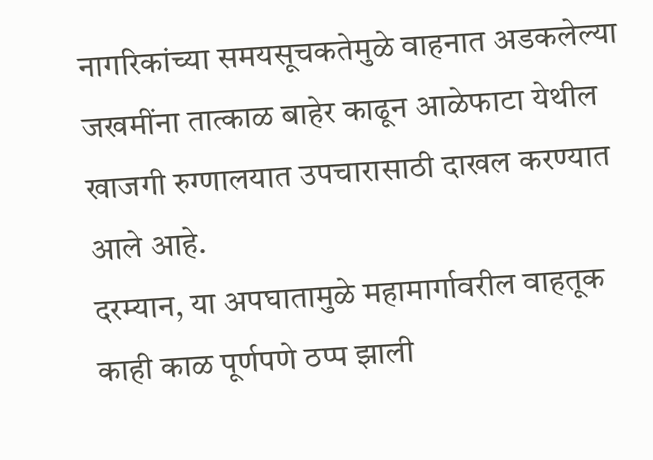नागरिकांच्या समयसूचकतेमुळे वाहनात अडकलेल्या जखमींना तात्काळ बाहेर काढून आळेफाटा येथील खाजगी रुग्णालयात उपचारासाठी दाखल करण्यात आले आहे.
दरम्यान, या अपघातामुळे महामार्गावरील वाहतूक काही काळ पूर्णपणे ठप्प झाली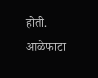होती. आळेफाटा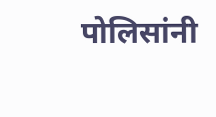पोलिसांनी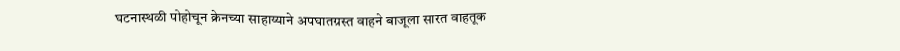घटनास्थळी पोहोचून क्रेनच्या साहाय्याने अपघातग्रस्त वाहने बाजूला सारत वाहतूक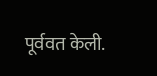पूर्ववत केली.